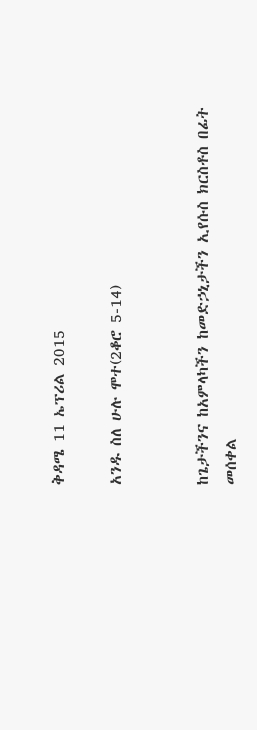ቅዳሜ 11 ኤፕሪል 2015

አንዱ ስለ ሁሉ ሞተ(2ቆሮ 5-14)


ከጌታችንና ከአምላካችን ከመድኃኒታችን ኢየሱስ ክርስቶስ በፊት መሰቀል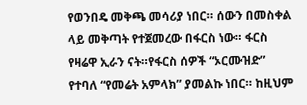የወንበዴ መቅጫ መሳሪያ ነበር። ሰውን በመስቀል ላይ መቅጣት የተጀመረው በፋርስ ነው። ፋርስ የዛሬዋ ኢራን ናት።የፋርስ ሰዎች “ኦርሙዝድ” የተባለ “የመሬት አምላክ” ያመልኩ ነበር። ከዚህም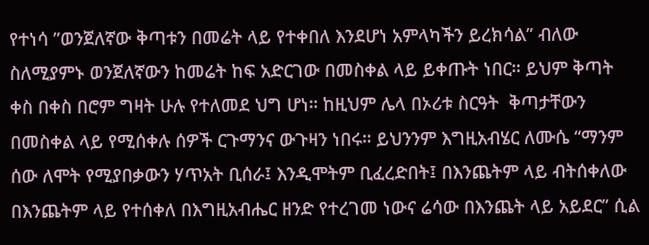የተነሳ ”ወንጀለኛው ቅጣቱን በመሬት ላይ የተቀበለ እንደሆነ አምላካችን ይረክሳል” ብለው ስለሚያምኑ ወንጀለኛውን ከመሬት ከፍ አድርገው በመስቀል ላይ ይቀጡት ነበር። ይህም ቅጣት ቀስ በቀስ በሮም ግዛት ሁሉ የተለመደ ህግ ሆነ። ከዚህም ሌላ በኦሪቱ ስርዓት  ቅጣታቸውን በመስቀል ላይ የሚሰቀሉ ሰዎች ርጉማንና ውጉዛን ነበሩ። ይህንንም እግዚአብሄር ለሙሴ “ማንም ሰው ለሞት የሚያበቃውን ሃጥአት ቢሰራ፤ እንዲሞትም ቢፈረድበት፤ በእንጨትም ላይ ብትሰቀለው በእንጨትም ላይ የተሰቀለ በእግዚአብሔር ዘንድ የተረገመ ነውና ሬሳው በእንጨት ላይ አይደር” ሲል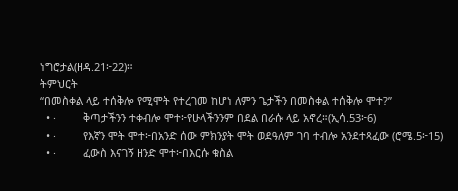ነግሮታል(ዘዳ.21፦22)።
ትምህርት
“በመስቀል ላይ ተሰቅሎ የሚሞት የተረገመ ከሆነ ለምን ጌታችን በመስቀል ተሰቅሎ ሞተ?”
  • ·         ቅጣታችንን ተቀብሎ ሞተ፦የሁላችንንም በደል በራሱ ላይ አኖረ።(ኢሳ.53፦6)
  • ·         የእኛን ሞት ሞተ፦በአንድ ሰው ምክንያት ሞት ወደዓለም ገባ ተብሎ አንደተጻፈው (ሮሜ.5፦15)
  • ·         ፈውስ እናገኝ ዘንድ ሞተ፦በእርሱ ቁስል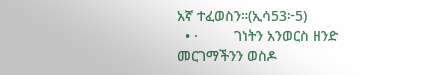አኛ ተፈወስን።(ኢሳ53፦5)
  • ·         ገነትን አንወርስ ዘንድ መርገማችንን ወስዶ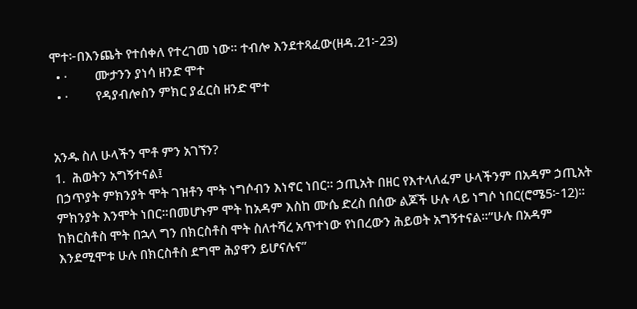ሞተ፦በእንጨት የተሰቀለ የተረገመ ነው። ተብሎ እንደተጻፈው(ዘዳ.21፦23)
  • ·         ሙታንን ያነሳ ዘንድ ሞተ
  • ·         የዳያብሎስን ምክር ያፈርስ ዘንድ ሞተ


አንዱ ስለ ሁላችን ሞቶ ምን አገኘን?
1.  ሕወትን አግኝተናል፤
በኃጥያት ምክንያት ሞት ገዝቶን ሞት ነግሶብን እነኖር ነበር። ኃጢአት በዘር የእተላለፈም ሁላችንም በአዳም ኃጢአት ምክንያት እንሞት ነበር።በመሆኑም ሞት ከአዳም እስከ ሙሴ ድረስ በሰው ልጆች ሁሉ ላይ ነግሶ ነበር(ሮሜ5፦12)። ከክርስቶስ ሞት በኋላ ግን በክርስቶስ ሞት ስለተሻረ አጥተነው የነበረውን ሕይወት አግኝተናል።”ሁሉ በአዳም እንደሚሞቱ ሁሉ በክርስቶስ ደግሞ ሕያዋን ይሆናሉና”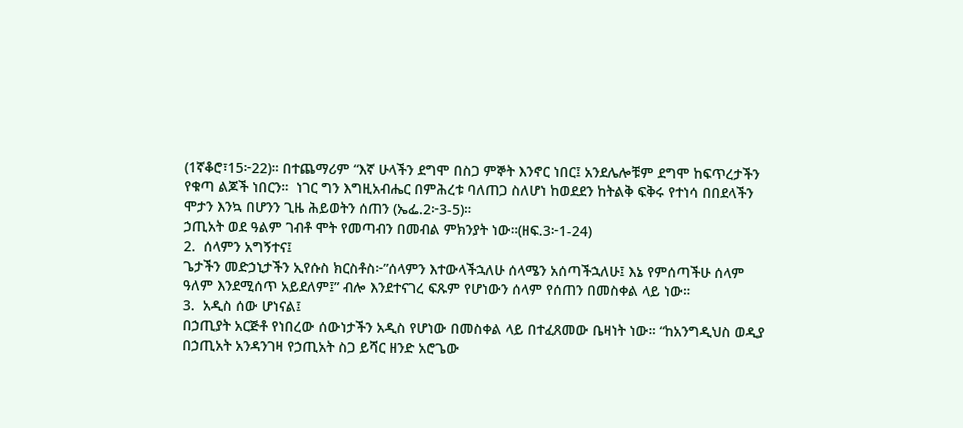(1ኛቆሮ፣15፦22)። በተጨማሪም “እኛ ሁላችን ደግሞ በስጋ ምኞት እንኖር ነበር፤ አንደሌሎቹም ደግሞ ከፍጥረታችን የቁጣ ልጆች ነበርን።  ነገር ግን እግዚአብሔር በምሕረቱ ባለጠጋ ስለሆነ ከወደደን ከትልቅ ፍቅሩ የተነሳ በበደላችን ሞታን እንኳ በሆንን ጊዜ ሕይወትን ሰጠን (ኤፌ.2፦3-5)።
ኃጢአት ወደ ዓልም ገብቶ ሞት የመጣብን በመብል ምክንያት ነው።(ዘፍ.3፦1-24)
2.  ሰላምን አግኝተና፤
ጌታችን መድኃኒታችን ኢየሱስ ክርስቶስ፦”ሰላምን እተውላችኋለሁ ሰላሜን አሰጣችኋለሁ፤ እኔ የምሰጣችሁ ሰላም ዓለም እንደሚሰጥ አይደለም፤” ብሎ እንደተናገረ ፍጹም የሆነውን ሰላም የሰጠን በመስቀል ላይ ነው።
3.  አዲስ ሰው ሆነናል፤
በኃጢያት አርጅቶ የነበረው ሰውነታችን አዲስ የሆነው በመስቀል ላይ በተፈጸመው ቤዛነት ነው። “ከአንግዲህስ ወዲያ በኃጢአት አንዳንገዛ የኃጢአት ስጋ ይሻር ዘንድ አሮጌው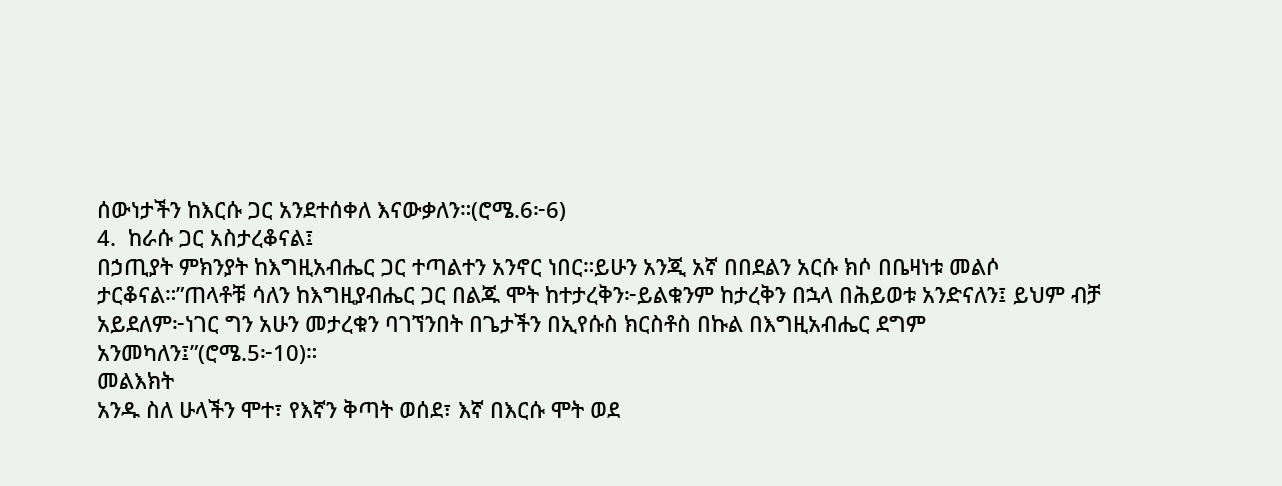ሰውነታችን ከእርሱ ጋር አንደተሰቀለ እናውቃለን።(ሮሜ.6፦6)
4.  ከራሱ ጋር አስታረቆናል፤
በኃጢያት ምክንያት ከእግዚአብሔር ጋር ተጣልተን አንኖር ነበር።ይሁን አንጂ አኛ በበደልን አርሱ ክሶ በቤዛነቱ መልሶ ታርቆናል።”ጠላቶቹ ሳለን ከእግዚያብሔር ጋር በልጁ ሞት ከተታረቅን፦ይልቁንም ከታረቅን በኋላ በሕይወቱ አንድናለን፤ ይህም ብቻ አይደለም፦ነገር ግን አሁን መታረቁን ባገኘንበት በጌታችን በኢየሱስ ክርስቶስ በኩል በእግዚአብሔር ደግም አንመካለን፤”(ሮሜ.5፦10)።
መልእክት
አንዱ ስለ ሁላችን ሞተ፣ የእኛን ቅጣት ወሰደ፣ እኛ በእርሱ ሞት ወደ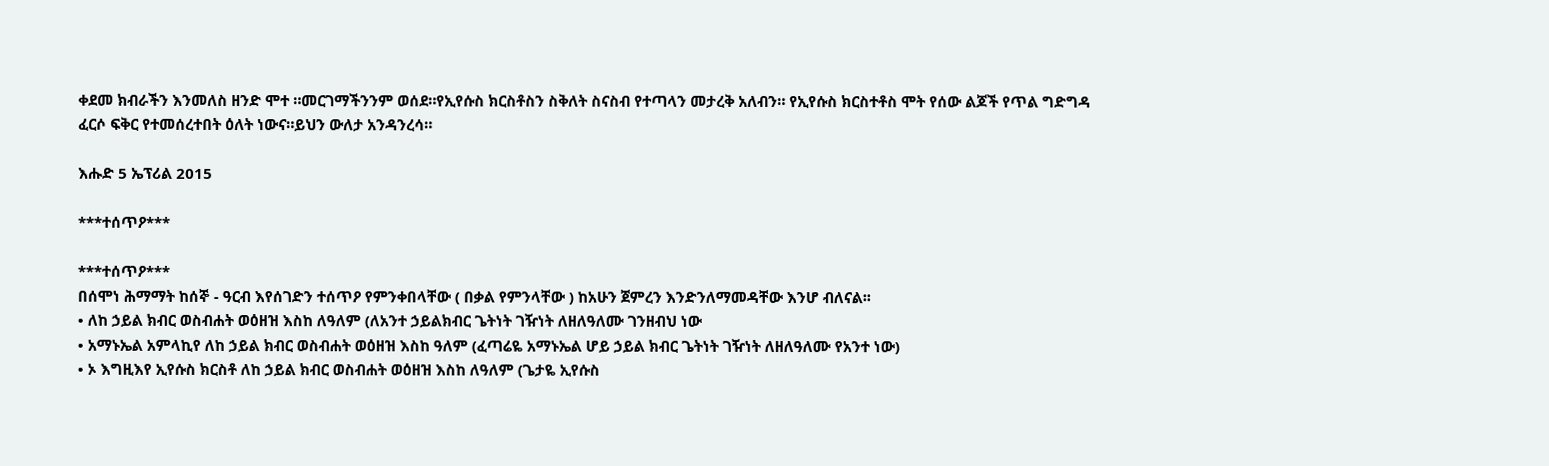ቀደመ ክብራችን እንመለስ ዘንድ ሞተ ።መርገማችንንም ወሰደ።የኢየሱስ ክርስቶስን ስቅለት ስናስብ የተጣላን መታረቅ አለብን። የኢየሱስ ክርስተቶስ ሞት የሰው ልጆች የጥል ግድግዳ ፈርሶ ፍቅር የተመሰረተበት ዕለት ነውና።ይህን ውለታ አንዳንረሳ።

እሑድ 5 ኤፕሪል 2015

***ተሰጥዖ***

***ተሰጥዖ***
በሰሞነ ሕማማት ከሰኞ - ዓርብ እየሰገድን ተሰጥዖ የምንቀበላቸው ( በቃል የምንላቸው ) ከአሁን ጀምረን እንድንለማመዳቸው እንሆ ብለናል፡፡
• ለከ ኃይል ክብር ወስብሐት ወዕዘዝ እስከ ለዓለም (ለአንተ ኃይልክብር ጌትነት ገዥነት ለዘለዓለሙ ገንዘብህ ነው
• አማኑኤል አምላኪየ ለከ ኃይል ክብር ወስብሐት ወዕዘዝ እስከ ዓለም (ፈጣሬዬ አማኑኤል ሆይ ኃይል ክብር ጌትነት ገዥነት ለዘለዓለሙ የአንተ ነው)
• ኦ እግዚእየ ኢየሱስ ክርስቶ ለከ ኃይል ክብር ወስብሐት ወዕዘዝ እስከ ለዓለም (ጌታዬ ኢየሱስ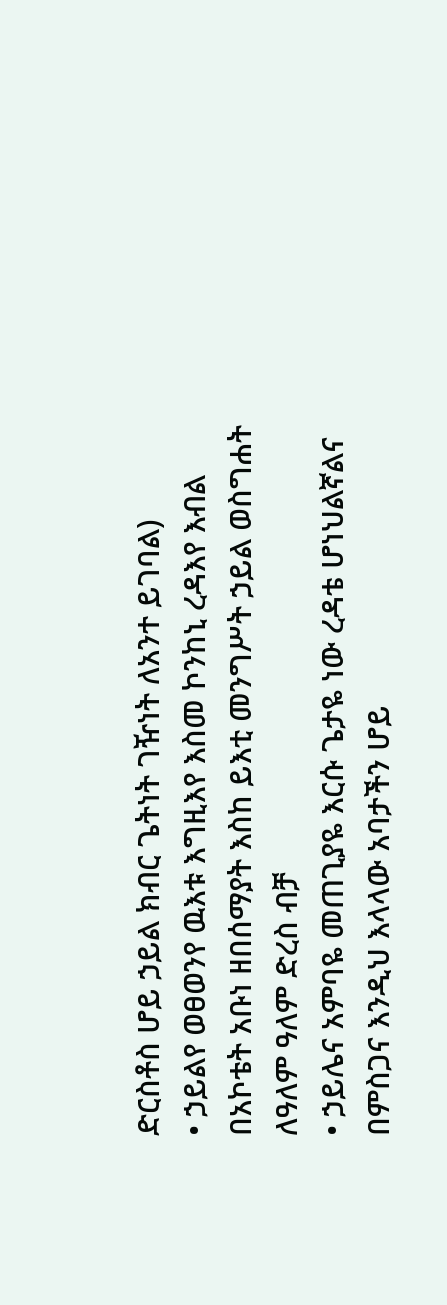ድርስቶስ ሆይ ኃይል ክብር ጌትነት ገዥነት ለአንተ ይገባል)
• ኃይልየ ወፀወንየ ዉእቱ እግዚእየ እስመ ኮንከኒ ረዳእየ እብል በአኮቴት አቡነ ዘበሰማያት እስከ ይእቲ መንግሥት ኃይል ወስግሐት ለዓለም ዓለም ድረስ ብቻ
• ኃይሌና አምባዬ መጠጊያዬ እርሱ ጌታዬ ነው ረዳቴ ሆነህልኛልና በምስጋና እንዲህ እላላው አባታችን ሆይ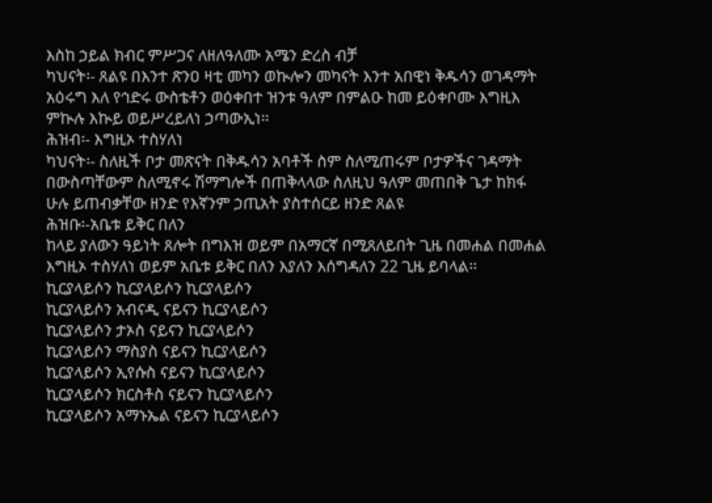እስከ ኃይል ክብር ምሥጋና ለዘለዓለሙ አሜን ድረስ ብቻ
ካህናት፡- ጸልዩ በእንተ ጽንዐ ዛቲ መካን ወኲሎን መካናት እንተ አበዊነ ቅዱሳን ወገዳማት አዕሩግ እለ የኅድሩ ውስቴቶን ወዕቀበተ ዝንቱ ዓለም በምልዑ ከመ ይዕቀቦሙ እግዚእ ምኲሉ እኲይ ወይሥረይለነ ኃጣውኢነ፡፡
ሕዝብ፡- እግዚኦ ተስሃለነ
ካህናት፡- ስለዚች ቦታ መጽናት በቅዱሳን አባቶች ስም ስለሚጠሩም ቦታዎችና ገዳማት በውስጣቸውም ስለሚኖሩ ሽማግሎች በጠቅላላው ስለዚህ ዓለም መጠበቅ ጌታ ከክፋ ሁሉ ይጠብቃቸው ዘንድ የእኛንም ኃጢአት ያስተሰርይ ዘንድ ጸልዩ
ሕዝቡ፡-አቤቱ ይቅር በለን
ከላይ ያለውን ዓይነት ጸሎት በግእዝ ወይም በአማርኛ በሚጸለይበት ጊዜ በመሐል በመሐል እግዚኦ ተስሃለነ ወይም አቤቱ ይቅር በለን እያለን እሰግዳለን 22 ጊዜ ይባላል፡፡
ኪርያላይሶን ኪርያላይሶን ኪርያላይሶን
ኪርያላይሶን አብናዲ ናይናን ኪርያላይሶን
ኪርያላይሶን ታኦስ ናይናን ኪርያላይሶን
ኪርያላይሶን ማስያስ ናይናን ኪርያላይሶን
ኪርያላይሶን ኢየሱስ ናይናን ኪርያላይሶን
ኪርያላይሶን ክርስቶስ ናይናን ኪርያላይሶን
ኪርያላይሶን አማኑኤል ናይናን ኪርያላይሶን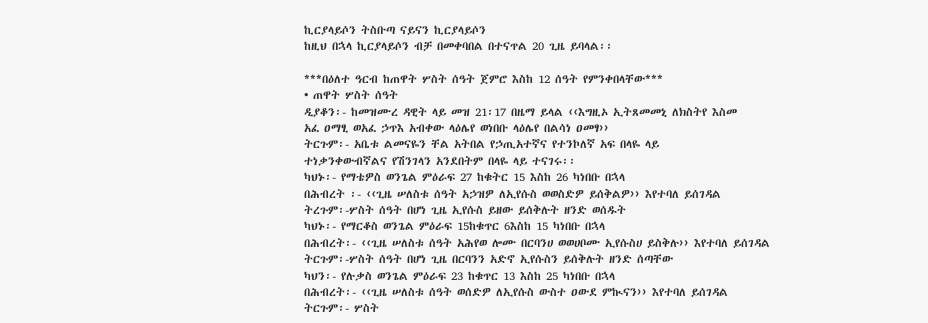ኪርያላይሶን ትስቡጣ ናይናን ኪርያላይሶን
ከዚህ በኋላ ኪርያላይሶን ብቻ በመቀባበል በተናጥል 20 ጊዜ ይባላል፡፡

***በዕለተ ዓርብ ከጠዋት ሦስት ሰዓት ጀምሮ እስከ 12 ሰዓት የምንቀበላቸው***
• ጠዋት ሦስት ሰዓት
ዲያቆን፡- ከመዝሙረ ዳዊት ላይ መዝ 21፡17 በዜማ ይላል ‹‹እግዚኦ ኢትጸመመኒ ለክስትየ እስመ
አፈ ዐማፂ ወአፈ ኃጥእ አብቀው ላዕሌየ ወነበቡ ላዕሌየ በልሳነ ዐመፃ››
ትርጉም፡- አቤቱ ልመናዬን ቸል አትበል የኃጢአተኛና የተንኮለኛ አፍ በላዬ ላይ
ተነቃንቀውብኛልና የሽንገላን አንደበትም በላዬ ላይ ተናገሩ፡፡
ካህኑ፡- የማቴዎስ ወንጌል ምዕራፍ 27 ከቁትር 15 እስከ 26 ካነበቡ በኋላ
በሕብረት ፡- ‹‹ጊዜ ሠለስቱ ሰዓት አኃዝዎ ለኢየሱስ ወወስድዎ ይሰቅልዎ›› እየተባለ ይሰገዳል
ትረጉም፡-ሦስት ሰዓት በሆነ ጊዜ ኢየሱስ ይዘው ይሰቅሉት ዘንድ ወሰዱት
ካህኑ፡- የማርቆስ ወንጌል ምዕራፍ 15ከቁጥር 6እስከ 15 ካነበቡ በኋላ
በሕብረት፡- ‹‹ጊዜ ሠለስቱ ሰዓት አሕየወ ሎሙ በርባንሀ ወወሀቦሙ ኢየሱስሀ ይስቅሉ›› እየተባለ ይሰገዳል
ትርጉም፡-ሦስት ሰዓት በሆነ ጊዜ በርባንን አድኖ ኢየሱስን ይሰቅሉት ዘንድ ሰጣቸው
ካህን፡- የሉቃስ ወንጌል ምዕራፍ 23 ከቁጥር 13 እስከ 25 ካነበቡ በኋላ
በሕብረት፡- ‹‹ጊዜ ሠለስቱ ሰዓት ወሰድዎ ለኢየሱስ ውስተ ዐውደ ምኲናን›› እየተባለ ይሰገዳል
ትርጉም፡- ሦስት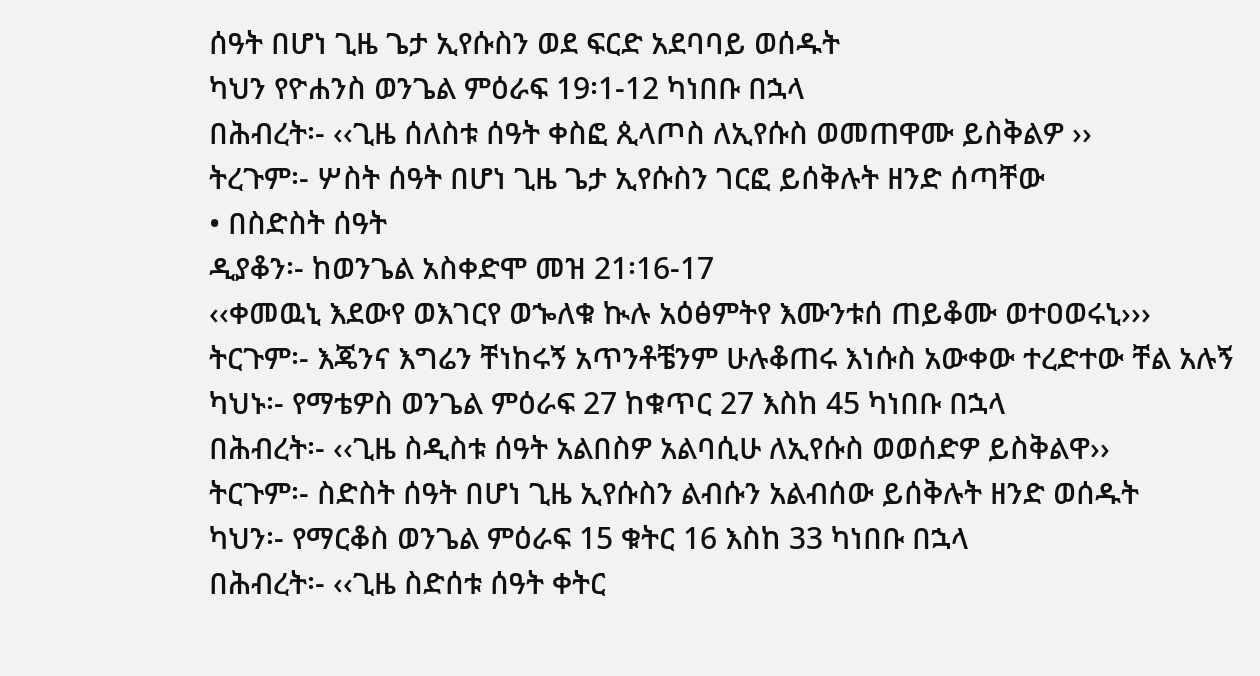ሰዓት በሆነ ጊዜ ጌታ ኢየሱስን ወደ ፍርድ አደባባይ ወሰዱት
ካህን የዮሐንስ ወንጌል ምዕራፍ 19፡1-12 ካነበቡ በኋላ
በሕብረት፡- ‹‹ጊዜ ሰለስቱ ሰዓት ቀስፎ ጲላጦስ ለኢየሱስ ወመጠዋሙ ይስቅልዎ ››
ትረጉም፡- ሦስት ሰዓት በሆነ ጊዜ ጌታ ኢየሱስን ገርፎ ይሰቅሉት ዘንድ ሰጣቸው
• በስድስት ሰዓት
ዲያቆን፡- ከወንጌል አስቀድሞ መዝ 21፡16-17
‹‹ቀመዉኒ እደውየ ወእገርየ ወኈለቁ ኲሉ አዕፅምትየ እሙንቱሰ ጠይቆሙ ወተዐወሩኒ›››
ትርጉም፡- እጄንና እግሬን ቸነከሩኝ አጥንቶቼንም ሁሉቆጠሩ እነሱስ አውቀው ተረድተው ቸል አሉኝ
ካህኑ፡- የማቴዎስ ወንጌል ምዕራፍ 27 ከቁጥር 27 እስከ 45 ካነበቡ በኋላ
በሕብረት፡- ‹‹ጊዜ ስዲስቱ ሰዓት አልበስዎ አልባሲሁ ለኢየሱስ ወወሰድዎ ይስቅልዋ››
ትርጉም፡- ስድስት ሰዓት በሆነ ጊዜ ኢየሱስን ልብሱን አልብሰው ይሰቅሉት ዘንድ ወሰዱት
ካህን፡- የማርቆስ ወንጌል ምዕራፍ 15 ቁትር 16 እስከ 33 ካነበቡ በኋላ
በሕብረት፡- ‹‹ጊዜ ስድሰቱ ሰዓት ቀትር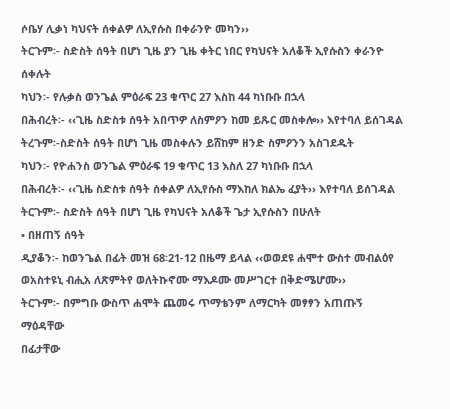ሶቤሃ ሊቃነ ካህናት ሰቀልዎ ለኢየሱስ በቀራንዮ መካን››
ትርጉም፡- ስድስት ሰዓት በሆነ ጊዜ ያን ጊዜ ቀትር ነበር የካህናት አለቆች ኢየሱስን ቀራንዮ ሰቀሉት
ካህን፡- የሉቃስ ወንጌል ምዕራፍ 23 ቁጥር 27 እስከ 44 ካነቡቡ በኋላ
በሕብረት፡- ‹‹ጊዜ ስድስቱ ሰዓት አበጥዎ ለስምዖን ከመ ይጹር መስቀሎ›› እየተባለ ይሰገዳል
ትረጉም፡-ስድስት ሰዓት በሆነ ጊዜ መስቀሉን ይሸከም ዘንድ ስምዖንን አስገደዱት
ካህን፡- የዮሐንስ ወንጌል ምዕራፍ 19 ቁጥር 13 እስለ 27 ካነቡቡ በኋላ
በሕብረት፡- ‹‹ጊዜ ስድስቱ ሰዓት ሰቀልዎ ለኢየሱስ ማእከለ ክልኤ ፈያት›› እየተባለ ይሰገዳል
ትርጉም፡- ስድስት ሰዓት በሆነ ጊዜ የካህናት አለቆች ጌታ ኢየሱስን በሁለት
• በዘጠኝ ሰዓት
ዲያቆን፡- ከወንጌል በፊት መዝ 68፡21-12 በዜማ ይላል ‹‹ወወደዩ ሐሞተ ውስተ መብልዕየ ወአስተዩኒ ብሒአ ለጽምትየ ወለትኩኖሙ ማእዶሙ መሥገርተ በቅድሜሆሙ››
ትርጉም፡- በምግቡ ውስጥ ሐሞት ጨመሩ ጥማቴንም ለማርካት መፃፃን አጠጡኝ ማዕዳቸው
በፊታቸው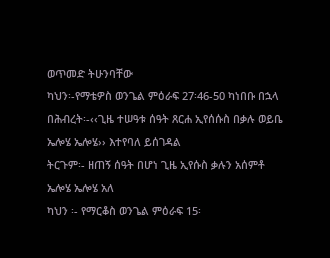ወጥመድ ትሁንባቸው
ካህን፡-የማቴዎስ ወንጌል ምዕራፍ 27፡46-50 ካነበቡ በኋላ
በሕብረት፡-‹‹ጊዜ ተሠዓቱ ሰዓት ጸርሐ ኢየሰሱስ በቃሉ ወይቤ ኤሎሄ ኤሎሄ›› እተየባለ ይሰገዳል
ትርጉም፡- ዘጠኝ ሰዓት በሆነ ጊዜ ኢየሱስ ቃሉን አሰምቶ ኤሎሄ ኤሎሄ አለ
ካህን ፡- የማርቆስ ወንጌል ምዕራፍ 15፡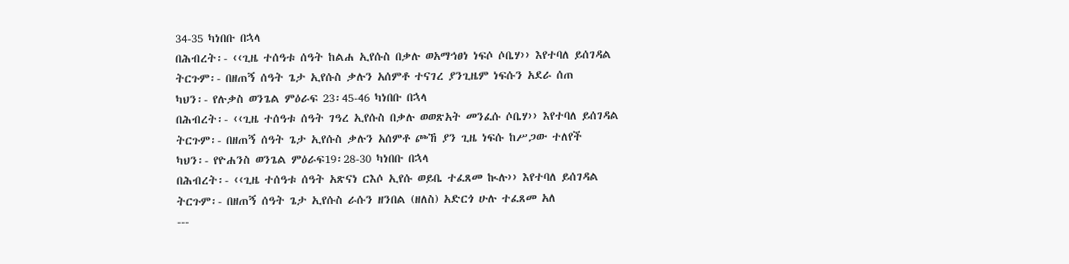34-35 ካነበቡ በኋላ
በሕብረት፡- ‹‹ጊዜ ተሰዓቱ ሰዓት ከልሐ ኢየሱስ በቃሉ ወአማኅፀነ ነፍሶ ሶቤሃ›› እየተባለ ይሰገዳል
ትርጉም፡- በዘጠኝ ሰዓት ጌታ ኢየሱስ ቃሉን አሰምቶ ተናገረ ያንጊዜም ነፍሱን አደራ ሰጠ
ካህን፡- የሉቃስ ወንጌል ምዕራፍ 23፡45-46 ካነበቡ በኋላ
በሕብረት፡- ‹‹ጊዜ ተሰዓቱ ሰዓት ገዓረ ኢየሱስ በቃሉ ወወጽአት መንፈሱ ሶቤሃ›› እየተባለ ይሰገዳል
ትርጉም፡- በዘጠኝ ሰዓት ጌታ ኢየሱስ ቃሉን አሰምቶ ጮኸ ያን ጊዜ ነፍሱ ከሥጋው ተለየች
ካህን፡- የዮሐንስ ወንጌል ምዕራፍ19፡28-30 ካነበቡ በኋላ
በሕብረት፡- ‹‹ጊዜ ተሰዓቱ ሰዓት አጽናነ ርእሶ ኢየሱ ወይቤ ተፈጸመ ኲሉ›› እየተባለ ይሰገዳል
ትርጉም፡- በዘጠኝ ሰዓት ጌታ ኢየሱስ ራሱን ዘንበል (ዘለስ) አድርጎ ሁሉ ተፈጸመ አለ
---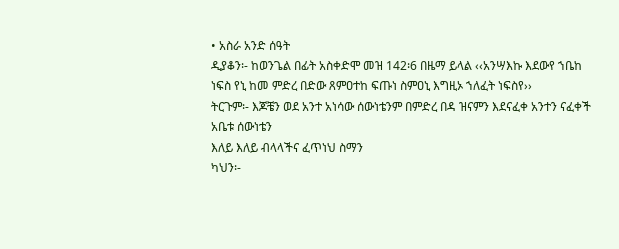• አስራ አንድ ሰዓት
ዲያቆን፡- ከወንጌል በፊት አስቀድሞ መዝ 142፡6 በዜማ ይላል ‹‹አንሣእኩ እደውየ ኀቤከ ነፍስ የኒ ከመ ምድረ በድው ጸምዐተከ ፍጡነ ስምዐኒ እግዚኦ ኀለፈት ነፍስየ››
ትርጉም፡- እጆቼን ወደ አንተ አነሳው ሰውነቴንም በምድረ በዳ ዝናምን እደናፈቀ አንተን ናፈቀች አቤቱ ሰውነቴን
እለይ እለይ ብላላችና ፈጥነህ ስማን
ካህን፡-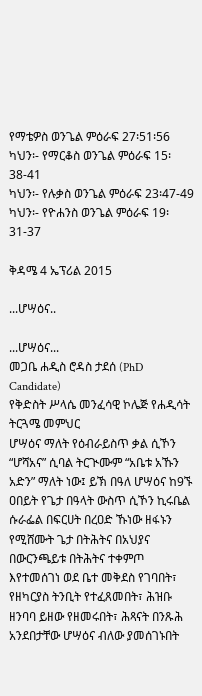የማቴዎስ ወንጌል ምዕራፍ 27፡51፡56
ካህን፡- የማርቆስ ወንጌል ምዕራፍ 15፡38-41
ካህን፡- የሉቃስ ወንጌል ምዕራፍ 23፡47-49
ካህን፡- የዮሐንስ ወንጌል ምዕራፍ 19፡31-37

ቅዳሜ 4 ኤፕሪል 2015

...ሆሣዕና..

...ሆሣዕና...
መጋቤ ሐዲስ ሮዳስ ታደሰ (PhD Candidate)
የቅድስት ሥላሴ መንፈሳዊ ኮሌጅ የሐዲሳት ትርጓሜ መምህር
ሆሣዕና ማለት የዕብራይስጥ ቃል ሲኾን “ሆሻአና” ሲባል ትርጒሙም “አቤቱ አኹን አድን” ማለት ነው፤ ይኽ በዓለ ሆሣዕና ከ9ኙ ዐበይት የጌታ በዓላት ውስጥ ሲኾን ኪሩቤል ሱራፌል በፍርሀት በረዐድ ኹነው ዘፋኑን የሚሸሙት ጌታ በትሕትና በአህያና በውርንጫይቱ በትሕትና ተቀምጦ እየተመሰገነ ወደ ቤተ መቅደስ የገባበት፣ የዘካርያስ ትንቢት የተፈጸመበት፣ ሕዝቡ ዘንባባ ይዘው የዘመሩበት፣ ሕጻናት በንጹሕ አንደበታቸው ሆሣዕና ብለው ያመሰገኑበት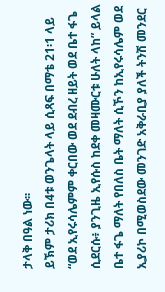ታላቅ በዓል ነው፡፡
ይኽም ታሪክ በ4ቱ ወንጌላት ላይ ሲጻፍ በማቴ 21፡1 ላይ “ወደ ኢየሩሳሌምም ቀርበው ወደ ደብረ ዘይት ወደ ቤተ ፋጌ ሲደርሱ፥ ያንጊዜ ኢየሱስ ከደቀ መዛሙርቱ ሁለት ላከ” ይላል ቤተ ፋጌ ማለት የበለስ ቤት ማለት ሲኾን ከኢየሩሳሌም ወደ ኢያሪኮ በሚወስደው መንገድ አቅራቢያ ያለች ትንሽ መንደር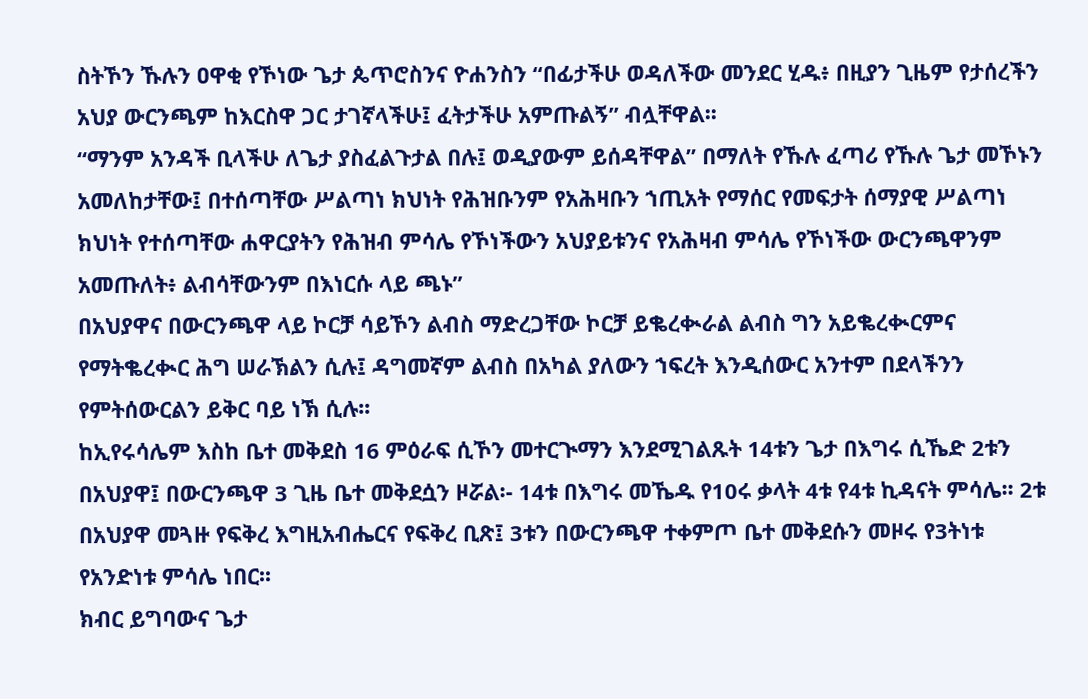ስትኾን ኹሉን ዐዋቂ የኾነው ጌታ ጴጥሮስንና ዮሐንስን “በፊታችሁ ወዳለችው መንደር ሂዱ፥ በዚያን ጊዜም የታሰረችን አህያ ውርንጫም ከእርስዋ ጋር ታገኛላችሁ፤ ፈትታችሁ አምጡልኝ” ብሏቸዋል፡፡
“ማንም አንዳች ቢላችሁ ለጌታ ያስፈልጉታል በሉ፤ ወዲያውም ይሰዳቸዋል” በማለት የኹሉ ፈጣሪ የኹሉ ጌታ መኾኑን አመለከታቸው፤ በተሰጣቸው ሥልጣነ ክህነት የሕዝቡንም የአሕዛቡን ኀጢአት የማሰር የመፍታት ሰማያዊ ሥልጣነ ክህነት የተሰጣቸው ሐዋርያትን የሕዝብ ምሳሌ የኾነችውን አህያይቱንና የአሕዛብ ምሳሌ የኾነችው ውርንጫዋንም አመጡለት፥ ልብሳቸውንም በእነርሱ ላይ ጫኑ”
በአህያዋና በውርንጫዋ ላይ ኮርቻ ሳይኾን ልብስ ማድረጋቸው ኮርቻ ይቈረቊራል ልብስ ግን አይቈረቊርምና የማትቈረቊር ሕግ ሠራኽልን ሲሉ፤ ዳግመኛም ልብስ በአካል ያለውን ኀፍረት እንዲሰውር አንተም በደላችንን የምትሰውርልን ይቅር ባይ ነኽ ሲሉ፡፡
ከኢየሩሳሌም እስከ ቤተ መቅደስ 16 ምዕራፍ ሲኾን መተርጒማን እንደሚገልጹት 14ቱን ጌታ በእግሩ ሲኼድ 2ቱን በአህያዋ፤ በውርንጫዋ 3 ጊዜ ቤተ መቅደሷን ዞሯል፡- 14ቱ በእግሩ መኼዱ የ10ሩ ቃላት 4ቱ የ4ቱ ኪዳናት ምሳሌ፡፡ 2ቱ በአህያዋ መጓዙ የፍቅረ እግዚአብሔርና የፍቅረ ቢጽ፤ 3ቱን በውርንጫዋ ተቀምጦ ቤተ መቅደሱን መዞሩ የ3ትነቱ የአንድነቱ ምሳሌ ነበር፡፡
ክብር ይግባውና ጌታ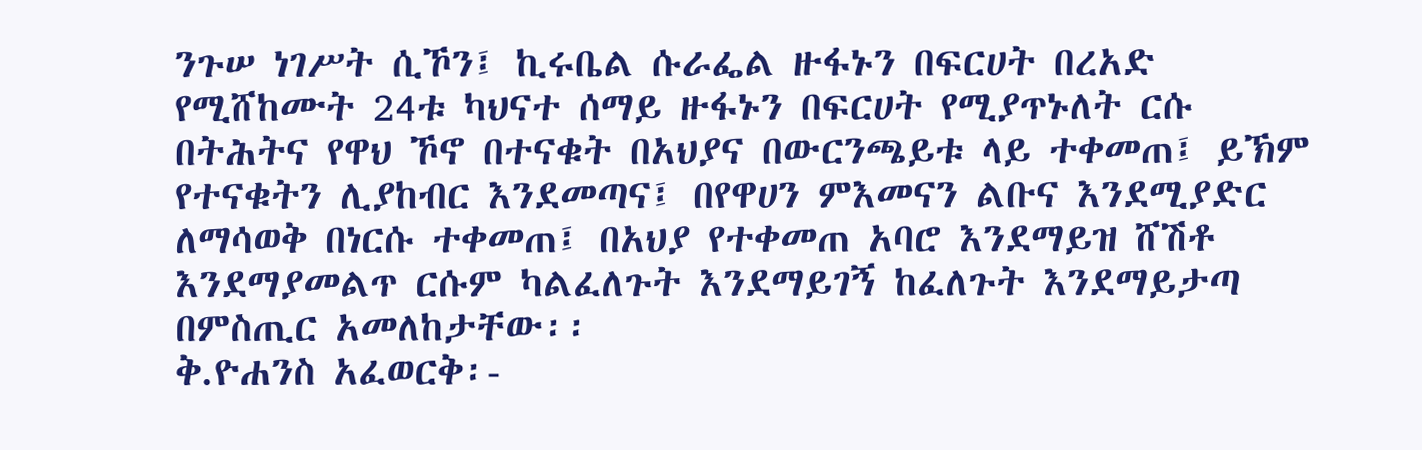ንጉሠ ነገሥት ሲኾን፤ ኪሩቤል ሱራፌል ዙፋኑን በፍርሀት በረአድ የሚሸከሙት 24ቱ ካህናተ ሰማይ ዙፋኑን በፍርሀት የሚያጥኑለት ርሱ በትሕትና የዋህ ኾኖ በተናቁት በአህያና በውርንጫይቱ ላይ ተቀመጠ፤ ይኽም የተናቁትን ሊያከብር እንደመጣና፤ በየዋሀን ምእመናን ልቡና እንደሚያድር ለማሳወቅ በነርሱ ተቀመጠ፤ በአህያ የተቀመጠ አባሮ እንደማይዝ ሸሽቶ እንደማያመልጥ ርሱም ካልፈለጉት እንደማይገኝ ከፈለጉት እንደማይታጣ በምስጢር አመለከታቸው፡፡
ቅ.ዮሐንስ አፈወርቅ፡-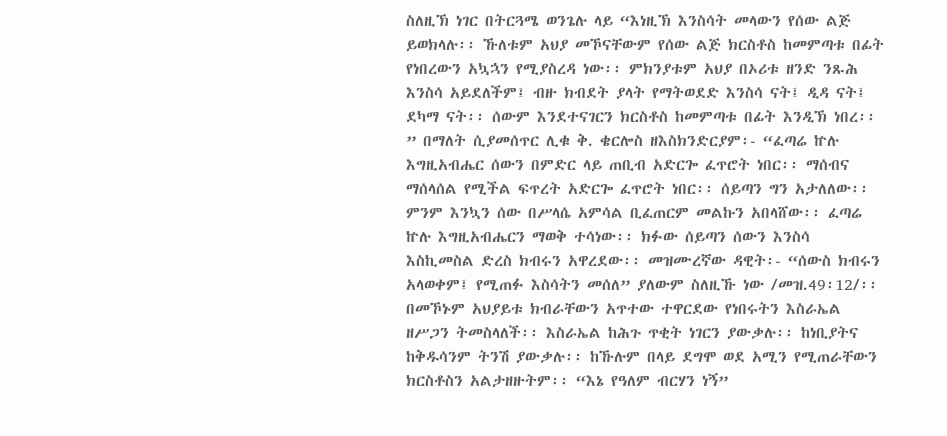ስለዚኽ ነገር በትርጓሜ ወንጌሉ ላይ “እነዚኽ እንስሳት መላውን የሰው ልጅ ይወክላሉ፡፡ ኹለቱም አህያ መኾናቸውም የሰው ልጅ ክርስቶስ ከመምጣቱ በፊት የነበረውን አኳኋን የሚያስረዳ ነው፡፡ ምክንያቱም አህያ በኦሪቱ ዘንድ ንጹሕ እንስሳ አይደለችም፤ ብዙ ክብደት ያላት የማትወደድ እንስሳ ናት፤ ዲዳ ናት፤ ደካማ ናት፡፡ ሰውም እንደተናገርን ክርስቶስ ከመምጣቱ በፊት እንዲኽ ነበረ፡፡” በማለት ሲያመሰጥር ሊቁ ቅ. ቄርሎስ ዘእስክንድርያም፡- “ፈጣሬ ኵሉ እግዚአብሔር ሰውን በምድር ላይ ጠቢብ አድርጐ ፈጥሮት ነበር፡፡ ማሰብና ማሰላሰል የሚችል ፍጥረት አድርጐ ፈጥሮት ነበር፡፡ ሰይጣን ግን አታለለው፡፡ ምንም እንኳን ሰው በሥላሴ አምሳል ቢፈጠርም መልኩን አበላሸው፡፡ ፈጣሬ ኵሉ እግዚአብሔርን ማወቅ ተሳነው፡፡ ክፉው ሰይጣን ሰውን እንስሳ እስኪመስል ድረስ ክብሩን አዋረደው፡፡ መዝሙረኛው ዳዊት፡- “ሰውስ ክብሩን አላወቀም፤ የሚጠፉ እስሳትን መሰለ” ያለውም ስለዚኹ ነው /መዝ.49፡12/፡፡ በመኾኑም አህያይቱ ክብራቸውን አጥተው ተዋርደው የነበሩትን እስራኤል ዘሥጋን ትመስላለች፡፡ እስራኤል ከሕጉ ጥቂት ነገርን ያውቃሉ፡፡ ከነቢያትና ከቅዱሳንም ትንሽ ያውቃሉ፡፡ ከኹሉም በላይ ደግሞ ወደ አሚን የሚጠራቸውን ክርስቶስን አልታዘዙትም፡፡ “እኔ የዓለም ብርሃን ነኝ”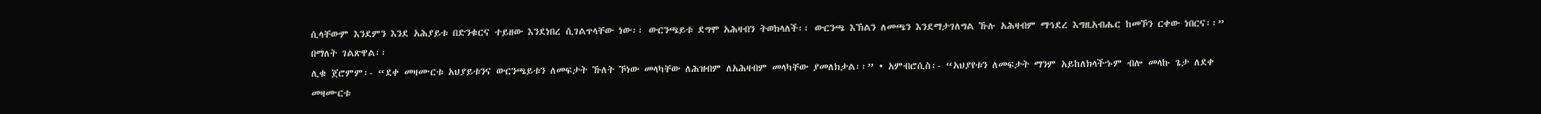ሲላቸውም እንደምን እንደ አሕያይቱ በድንቁርና ተይዘው እንደነበረ ሲገልጥላቸው ነው፡፡ ውርንጫይቱ ደግሞ አሕዛብን ትወክላለች፡፡ ውርንጫ እኽልን ለመጫን እንደማታገለግል ኹሉ አሕዛብም ማኅደረ እግዚአብሔር ከመኾን ርቀው ነበርና፡፡” በማለት ገልጽዋል፡፡
ሊቁ ጀሮምም፡- “ደቀ መዛሙርቱ አህያይቱንና ውርንጫይቱን ለመፍታት ኹለት ኾነው መላካቸው ለሕዝብም ለአሕዛብም መላካቸው ያመለክታል፡፡” • አምብሮሲስ፡- “አህያየቱን ለመፍታት ማንም አይከለክላችኁም ብሎ መላኩ ጌታ ለደቀ መዛሙርቱ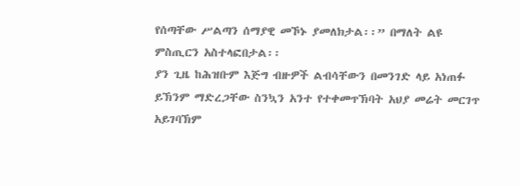የሰጣቸው ሥልጣን ሰማያዊ መኾኑ ያመለክታል፡፡” በማለት ልዩ ምስጢርን አስተላፎበታል፡፡
ያን ጊዜ ከሕዝቡም እጅግ ብዙዎች ልብሳቸውን በመንገድ ላይ አነጠፉ ይኽንም ማድረጋቸው ስንኳን አንተ የተቀመጥኽባት አህያ መሬት መርገጥ አይገባኽም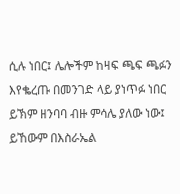ሲሉ ነበር፤ ሌሎችም ከዛፍ ጫፍ ጫፉን እየቈረጡ በመንገድ ላይ ያነጥፉ ነበር
ይኽም ዘንባባ ብዙ ምሳሌ ያለው ነው፤ ይኸውም በእስራኤል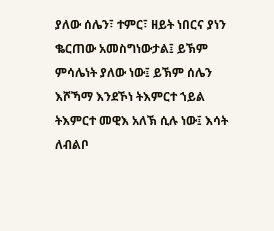ያለው ሰሌን፣ ተምር፣ ዘይት ነበርና ያነን ቈርጠው አመስግነውታል፤ ይኽም ምሳሌነት ያለው ነው፤ ይኽም ሰሌን እሾኻማ እንደኾነ ትእምርተ ኀይል ትእምርተ መዊእ አለኽ ሲሉ ነው፤ እሳት ለብልቦ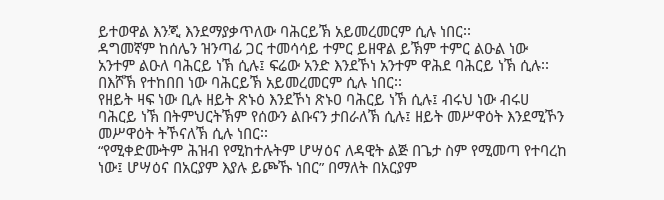ይተወዋል እንጂ እንደማያቃጥለው ባሕርይኽ አይመረመርም ሲሉ ነበር፡፡
ዳግመኛም ከሰሌን ዝንጣፊ ጋር ተመሳሳይ ተምር ይዘዋል ይኽም ተምር ልዑል ነው አንተም ልዑለ ባሕርይ ነኽ ሲሉ፤ ፍሬው አንድ እንደኾነ አንተም ዋሕደ ባሕርይ ነኽ ሲሉ፡፡ በእሾኽ የተከበበ ነው ባሕርይኽ አይመረመርም ሲሉ ነበር፡፡
የዘይት ዛፍ ነው ቢሉ ዘይት ጽኑዕ እንደኾነ ጽኑዐ ባሕርይ ነኽ ሲሉ፤ ብሩህ ነው ብሩሀ ባሕርይ ነኽ በትምህርትኽም የሰውን ልቡናን ታበራለኽ ሲሉ፤ ዘይት መሥዋዕት እንደሚኾን መሥዋዕት ትኾናለኽ ሲሉ ነበር፡፡
“የሚቀድሙትም ሕዝብ የሚከተሉትም ሆሣዕና ለዳዊት ልጅ በጌታ ስም የሚመጣ የተባረከ ነው፤ ሆሣዕና በአርያም እያሉ ይጮኹ ነበር” በማለት በአርያም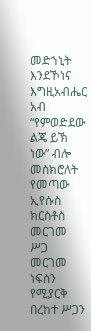መድኀኒት እንደኾነና እግዚአብሔር አብ “የምወድደው ልጄ ይኽ ነው” ብሎ መስክሮለት የመጣው ኢየሱስ ክርስቶስ መርገመ ሥጋ መርገመ ነፍስን የሚያርቅ በረከተ ሥጋን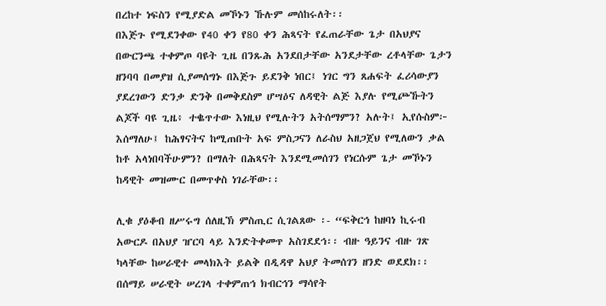በረከተ ነፍስን የሚያድል መኾኑን ኹሉም መሰከሩለት፡፡
በእጅጉ የሚደንቀው የ40 ቀን የ80 ቀን ሕጻናት የፈጠራቸው ጌታ በአህያና በውርንጫ ተቀምጦ ባዩት ጊዜ በንጹሕ አንደበታቸው አንደታቸው ረቶላቸው ጌታን ዘንባባ በመያዝ ሲያመሰግኑ በእጅጉ ይደንቅ ነበር፤ ነገር ግን ጸሐፍት ፈሪሳውያን ያደረገውን ድንቃ ድንቅ በመቅደስም ሆሣዕና ለዳዊት ልጅ እያሉ የሚጮኹትን ልጆች ባዩ ጊዜ፥ ተቈጥተው እነዚህ የሚሉትን አትሰማምን? አሉት፤ ኢየሱስም፦ እሰማለሁ፤ ከሕፃናትና ከሚጠቡት አፍ ምስጋናን ለራስህ አዘጋጀህ የሚለውን ቃል ከቶ አላነበባችሁምን? በማለት በሕጻናት እንደሚመሰገን የነርሱም ጌታ መኾኑን ከዳዊት መዝሙር በመጥቀስ ነገራቸው፡፡

ሊቁ ያዕቆብ ዘሥሩግ ሰለዚኽ ምስጢር ሲገልጸው ፡- “ፍቅርኅ ከዘባነ ኪሩብ አውርዶ በአህያ ዠርባ ላይ እንድትቀመጥ አስገደደኅ፡፡ ብዙ ዓይንና ብዙ ገጽ ካላቸው ከሠራዊተ መላክእት ይልቅ በዲዳዋ አህያ ትመሰገን ዘንድ ወደደክ፡፡ በሰማይ ሠራዊት ሠረገላ ተቀምጠኅ ክብርኅን ማሳየት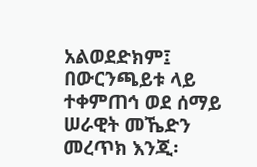አልወደድክም፤ በውርንጫይቱ ላይ ተቀምጠኅ ወደ ሰማይ ሠራዊት መኼድን መረጥክ እንጂ፡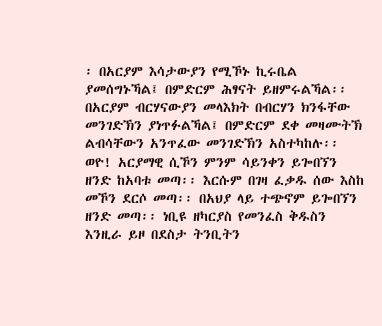፡ በአርያም እሳታውያን የሚኾኑ ኪሩቤል ያመሰግኑኻል፤ በምድርም ሕፃናት ይዘምሩልኻል፡፡ በአርያም ብርሃናውያን መላእክት በብርሃን ክንፋቸው መንገድኽን ያነጥፉልኻል፤ በምድርም ደቀ መዛሙትኽ ልብሳቸውን አንጥፈው መንገድኽን አስተካከሉ፡፡ ወዮ! አርያማዊ ሲኾን ምንም ሳይንቀን ይጐበኘን ዘንድ ከአባቱ መጣ፡፡ እርሱም በገዛ ፈቃዱ ሰው እስከ መኾን ደርሶ መጣ፡፡ በአህያ ላይ ተጭኖም ይጐበኘን ዘንድ መጣ፡፡ ነቢዩ ዘካርያስ የመንፈስ ቅዱስን እንዚራ ይዞ በደስታ ትንቢትን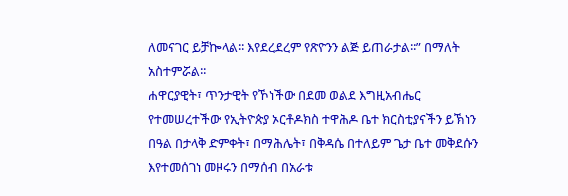ለመናገር ይቻኰላል፡፡ እየደረደረም የጽዮንን ልጅ ይጠራታል፡፡” በማለት አስተምሯል፡፡
ሐዋርያዊት፣ ጥንታዊት የኾነችው በደመ ወልደ እግዚአብሔር የተመሠረተችው የኢትዮጵያ ኦርቶዶክስ ተዋሕዶ ቤተ ክርስቲያናችን ይኽነን በዓል በታላቅ ድምቀት፣ በማሕሌት፣ በቅዳሴ በተለይም ጌታ ቤተ መቅደሱን እየተመሰገነ መዞሩን በማሰብ በአራቱ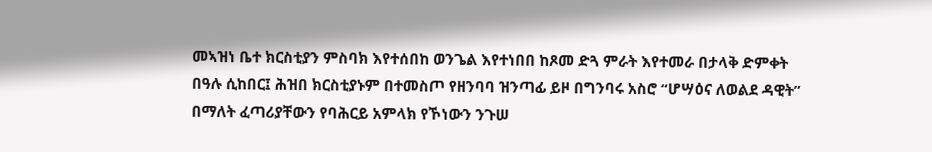መኣዝነ ቤተ ክርስቲያን ምስባክ እየተሰበከ ወንጌል እየተነበበ ከጾመ ድጓ ምራት እየተመራ በታላቅ ድምቀት በዓሉ ሲከበር፤ ሕዝበ ክርስቲያኑም በተመስጦ የዘንባባ ዝንጣፊ ይዞ በግንባሩ አስሮ “ሆሣዕና ለወልደ ዳዊት” በማለት ፈጣሪያቸውን የባሕርይ አምላክ የኾነውን ንጉሠ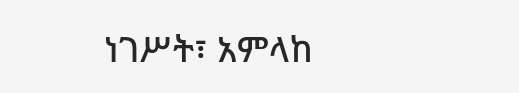ነገሥት፣ አምላከ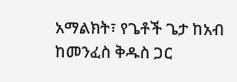አማልክት፣ የጌቶች ጌታ ከአብ ከመንፈስ ቅዱስ ጋር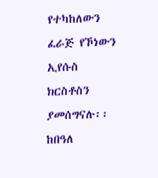የተካከለውን ፈራጅ የኾነውን ኢየሱስ ክርስቶስን ያመሰግናሉ፡፡
ከበዓለ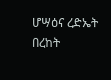ሆሣዕና ረድኤት በረከት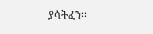ያሳትፈን፡፡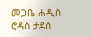መጋቤ ሐዲስ ሮዳስ ታደሰ